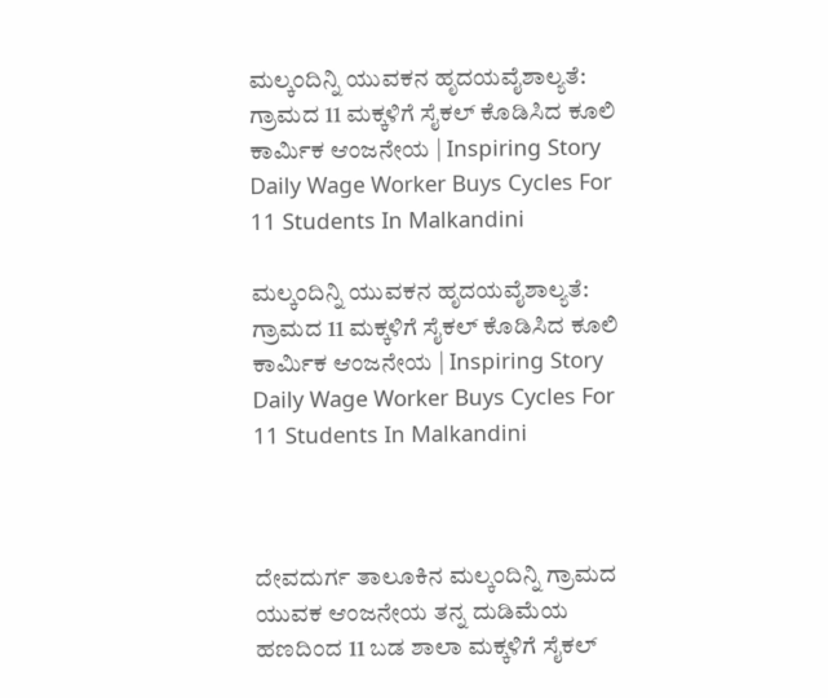ಮಲ್ಕಂದಿನ್ನಿ ಯುವಕನ ಹೃದಯವೈಶಾಲ್ಯತೆ: ಗ್ರಾಮದ 11 ಮಕ್ಕಳಿಗೆ ಸೈಕಲ್ ಕೊಡಿಸಿದ ಕೂಲಿ ಕಾರ್ಮಿಕ ಆಂಜನೇಯ | Inspiring Story Daily Wage Worker Buys Cycles For 11 Students In Malkandini

ಮಲ್ಕಂದಿನ್ನಿ ಯುವಕನ ಹೃದಯವೈಶಾಲ್ಯತೆ: ಗ್ರಾಮದ 11 ಮಕ್ಕಳಿಗೆ ಸೈಕಲ್ ಕೊಡಿಸಿದ ಕೂಲಿ ಕಾರ್ಮಿಕ ಆಂಜನೇಯ | Inspiring Story Daily Wage Worker Buys Cycles For 11 Students In Malkandini



ದೇವದುರ್ಗ ತಾಲೂಕಿನ ಮಲ್ಕಂದಿನ್ನಿ ಗ್ರಾಮದ ಯುವಕ ಆಂಜನೇಯ ತನ್ನ ದುಡಿಮೆಯ ಹಣದಿಂದ 11 ಬಡ ಶಾಲಾ ಮಕ್ಕಳಿಗೆ ಸೈಕಲ್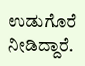ಉಡುಗೊರೆ ನೀಡಿದ್ದಾರೆ.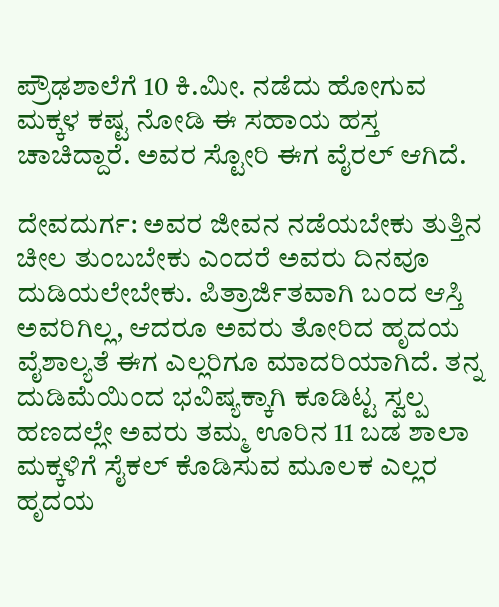ಪ್ರೌಢಶಾಲೆಗೆ 10 ಕಿ.ಮೀ. ನಡೆದು ಹೋಗುವ ಮಕ್ಕಳ ಕಷ್ಟ ನೋಡಿ ಈ ಸಹಾಯ ಹಸ್ತ ಚಾಚಿದ್ದಾರೆ. ಅವರ ಸ್ಟೋರಿ ಈಗ ವೈರಲ್ ಆಗಿದೆ.

ದೇವದುರ್ಗ: ಅವರ ಜೀವನ ನಡೆಯಬೇಕು ತುತ್ತಿನ ಚೀಲ ತುಂಬಬೇಕು ಎಂದರೆ ಅವರು ದಿನವೂ ದುಡಿಯಲೇಬೇಕು. ಪಿತ್ರಾರ್ಜಿತವಾಗಿ ಬಂದ ಆಸ್ತಿ ಅವರಿಗಿಲ್ಲ, ಆದರೂ ಅವರು ತೋರಿದ ಹೃದಯ ವೈಶಾಲ್ಯತೆ ಈಗ ಎಲ್ಲರಿಗೂ ಮಾದರಿಯಾಗಿದೆ. ತನ್ನ ದುಡಿಮೆಯಿಂದ ಭವಿಷ್ಯಕ್ಕಾಗಿ ಕೂಡಿಟ್ಟ ಸ್ವಲ್ಪ ಹಣದಲ್ಲೇ ಅವರು ತಮ್ಮ ಊರಿನ 11 ಬಡ ಶಾಲಾ ಮಕ್ಕಳಿಗೆ ಸೈಕಲ್ ಕೊಡಿಸುವ ಮೂಲಕ ಎಲ್ಲರ ಹೃದಯ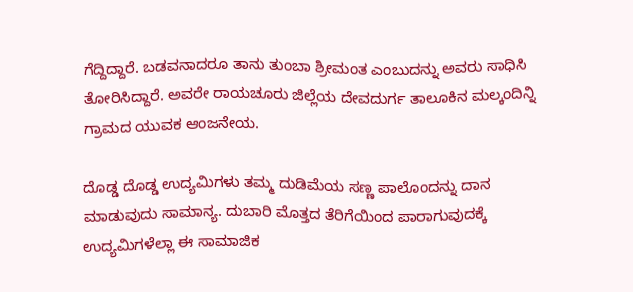ಗೆದ್ದಿದ್ದಾರೆ. ಬಡವನಾದರೂ ತಾನು ತುಂಬಾ ಶ್ರೀಮಂತ ಎಂಬುದನ್ನು ಅವರು ಸಾಧಿಸಿ ತೋರಿಸಿದ್ದಾರೆ. ಅವರೇ ರಾಯಚೂರು ಜಿಲ್ಲೆಯ ದೇವದುರ್ಗ ತಾಲೂಕಿನ ಮಲ್ಕಂದಿನ್ನಿ ಗ್ರಾಮದ ಯುವಕ ಆಂಜನೇಯ.

ದೊಡ್ಡ ದೊಡ್ಡ ಉದ್ಯಮಿಗಳು ತಮ್ಮ ದುಡಿಮೆಯ ಸಣ್ಣ ಪಾಲೊಂದನ್ನು ದಾನ ಮಾಡುವುದು ಸಾಮಾನ್ಯ. ದುಬಾರಿ ಮೊತ್ತದ ತೆರಿಗೆಯಿಂದ ಪಾರಾಗುವುದಕ್ಕೆ ಉದ್ಯಮಿಗಳೆಲ್ಲಾ ಈ ಸಾಮಾಜಿಕ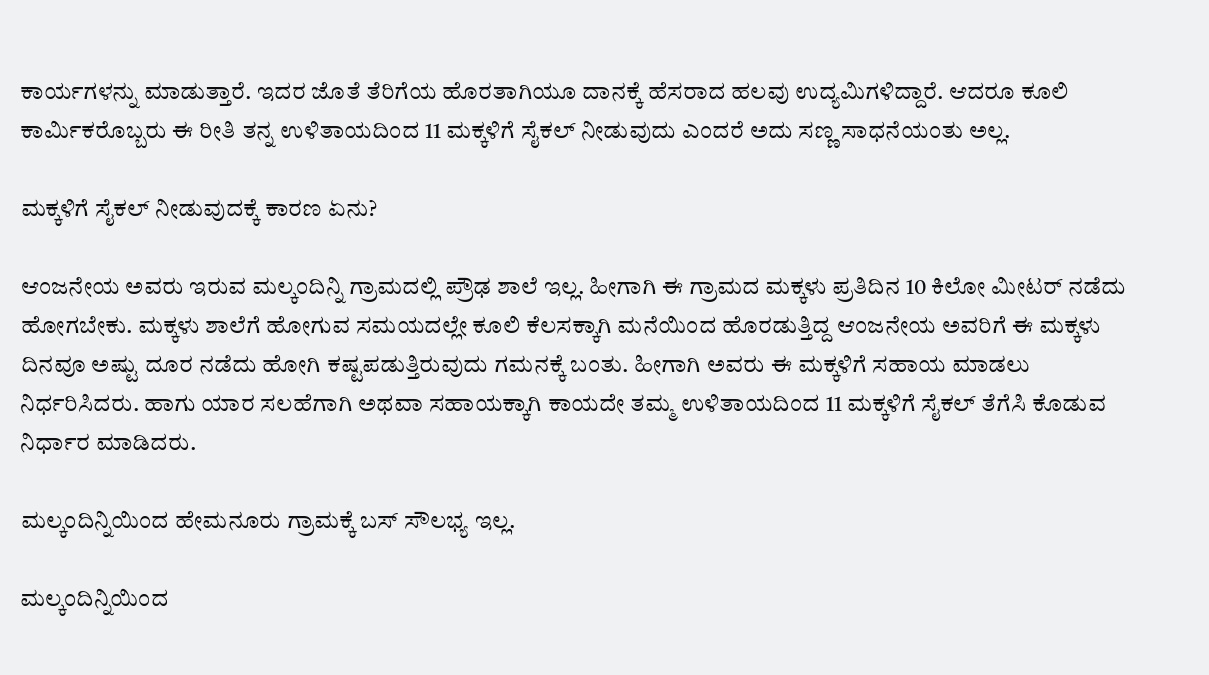ಕಾರ್ಯಗಳನ್ನು ಮಾಡುತ್ತಾರೆ. ಇದರ ಜೊತೆ ತೆರಿಗೆಯ ಹೊರತಾಗಿಯೂ ದಾನಕ್ಕೆ ಹೆಸರಾದ ಹಲವು ಉದ್ಯಮಿಗಳಿದ್ದಾರೆ. ಆದರೂ ಕೂಲಿ ಕಾರ್ಮಿಕರೊಬ್ಬರು ಈ ರೀತಿ ತನ್ನ ಉಳಿತಾಯದಿಂದ 11 ಮಕ್ಕಳಿಗೆ ಸೈಕಲ್ ನೀಡುವುದು ಎಂದರೆ ಅದು ಸಣ್ಣ ಸಾಧನೆಯಂತು ಅಲ್ಲ.

ಮಕ್ಕಳಿಗೆ ಸೈಕಲ್ ನೀಡುವುದಕ್ಕೆ ಕಾರಣ ಏನು?

ಆಂಜನೇಯ ಅವರು ಇರುವ ಮಲ್ಕಂದಿನ್ನಿ ಗ್ರಾಮದಲ್ಲಿ ಪ್ರೌಢ ಶಾಲೆ ಇಲ್ಲ. ಹೀಗಾಗಿ ಈ ಗ್ರಾಮದ ಮಕ್ಕಳು ಪ್ರತಿದಿನ 10 ಕಿಲೋ ಮೀಟರ್ ನಡೆದು ಹೋಗಬೇಕು. ಮಕ್ಕಳು ಶಾಲೆಗೆ ಹೋಗುವ ಸಮಯದಲ್ಲೇ ಕೂಲಿ ಕೆಲಸಕ್ಕಾಗಿ ಮನೆಯಿಂದ ಹೊರಡುತ್ತಿದ್ದ ಆಂಜನೇಯ ಅವರಿಗೆ ಈ ಮಕ್ಕಳು ದಿನವೂ ಅಷ್ಟು ದೂರ ನಡೆದು ಹೋಗಿ ಕಷ್ಟಪಡುತ್ತಿರುವುದು ಗಮನಕ್ಕೆ ಬಂತು. ಹೀಗಾಗಿ ಅವರು ಈ ಮಕ್ಕಳಿಗೆ ಸಹಾಯ ಮಾಡಲು ನಿರ್ಧರಿಸಿದರು. ಹಾಗು ಯಾರ ಸಲಹೆಗಾಗಿ ಅಥವಾ ಸಹಾಯಕ್ಕಾಗಿ ಕಾಯದೇ ತಮ್ಮ ಉಳಿತಾಯದಿಂದ 11 ಮಕ್ಕಳಿಗೆ ಸೈಕಲ್ ತೆಗೆಸಿ ಕೊಡುವ ನಿರ್ಧಾರ ಮಾಡಿದರು.

ಮಲ್ಕಂದಿನ್ನಿಯಿಂದ ಹೇಮನೂರು ಗ್ರಾಮಕ್ಕೆ ಬಸ್ ಸೌಲಭ್ಯ ಇಲ್ಲ.

ಮಲ್ಕಂದಿನ್ನಿಯಿಂದ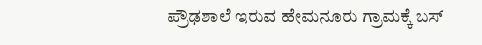ಪ್ರೌಢಶಾಲೆ ಇರುವ ಹೇಮನೂರು ಗ್ರಾಮಕ್ಕೆ ಬಸ್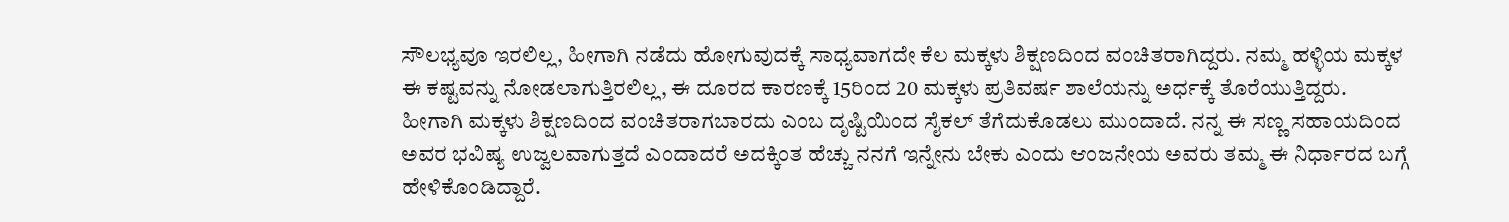ಸೌಲಭ್ಯವೂ ಇರಲಿಲ್ಲ, ಹೀಗಾಗಿ ನಡೆದು ಹೋಗುವುದಕ್ಕೆ ಸಾಧ್ಯವಾಗದೇ ಕೆಲ ಮಕ್ಕಳು ಶಿಕ್ಷಣದಿಂದ ವಂಚಿತರಾಗಿದ್ದರು. ನಮ್ಮ ಹಳ್ಳಿಯ ಮಕ್ಕಳ ಈ ಕಷ್ಟವನ್ನು ನೋಡಲಾಗುತ್ತಿರಲಿಲ್ಲ, ಈ ದೂರದ ಕಾರಣಕ್ಕೆ 15ರಿಂದ 20 ಮಕ್ಕಳು ಪ್ರತಿವರ್ಷ ಶಾಲೆಯನ್ನು ಅರ್ಧಕ್ಕೆ ತೊರೆಯುತ್ತಿದ್ದರು. ಹೀಗಾಗಿ ಮಕ್ಕಳು ಶಿಕ್ಷಣದಿಂದ ವಂಚಿತರಾಗಬಾರದು ಎಂಬ ದೃಷ್ಟಿಯಿಂದ ಸೈಕಲ್ ತೆಗೆದುಕೊಡಲು ಮುಂದಾದೆ. ನನ್ನ ಈ ಸಣ್ಣ ಸಹಾಯದಿಂದ ಅವರ ಭವಿಷ್ಯ ಉಜ್ವಲವಾಗುತ್ತದೆ ಎಂದಾದರೆ ಅದಕ್ಕಿಂತ ಹೆಚ್ಚು ನನಗೆ ಇನ್ನೇನು ಬೇಕು ಎಂದು ಆಂಜನೇಯ ಅವರು ತಮ್ಮ ಈ ನಿರ್ಧಾರದ ಬಗ್ಗೆ ಹೇಳಿಕೊಂಡಿದ್ದಾರೆ.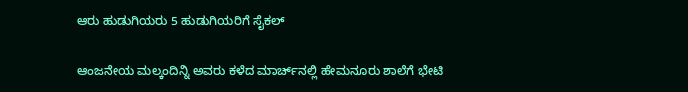ಆರು ಹುಡುಗಿಯರು 5 ಹುಡುಗಿಯರಿಗೆ ಸೈಕಲ್

ಆಂಜನೇಯ ಮಲ್ಕಂದಿನ್ನಿ ಅವರು ಕಳೆದ ಮಾರ್ಚ್‌ನಲ್ಲಿ ಹೇಮನೂರು ಶಾಲೆಗೆ ಭೇಟಿ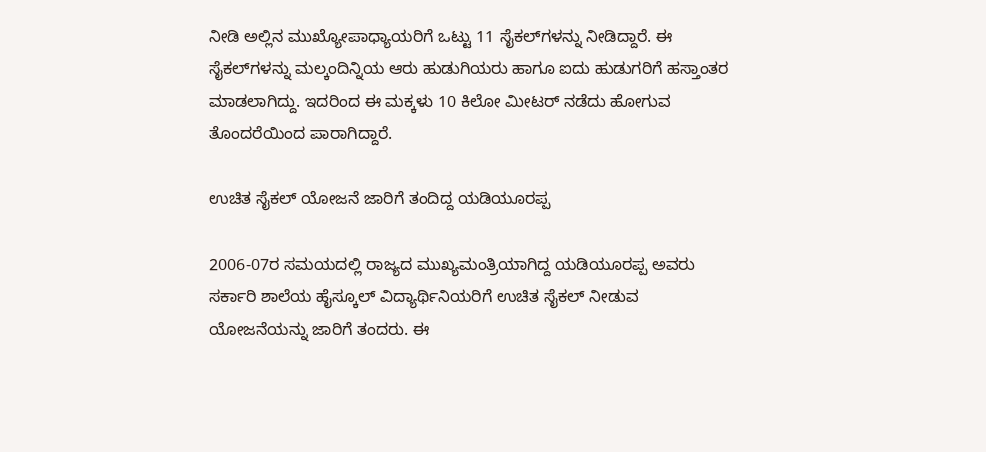ನೀಡಿ ಅಲ್ಲಿನ ಮುಖ್ಯೋಪಾಧ್ಯಾಯರಿಗೆ ಒಟ್ಟು 11 ಸೈಕಲ್‌ಗಳನ್ನು ನೀಡಿದ್ದಾರೆ. ಈ ಸೈಕಲ್‌ಗಳನ್ನು ಮಲ್ಕಂದಿನ್ನಿಯ ಆರು ಹುಡುಗಿಯರು ಹಾಗೂ ಐದು ಹುಡುಗರಿಗೆ ಹಸ್ತಾಂತರ ಮಾಡಲಾಗಿದ್ದು. ಇದರಿಂದ ಈ ಮಕ್ಕಳು 10 ಕಿಲೋ ಮೀಟರ್ ನಡೆದು ಹೋಗುವ ತೊಂದರೆಯಿಂದ ಪಾರಾಗಿದ್ದಾರೆ.

ಉಚಿತ ಸೈಕಲ್ ಯೋಜನೆ ಜಾರಿಗೆ ತಂದಿದ್ದ ಯಡಿಯೂರಪ್ಪ

2006-07ರ ಸಮಯದಲ್ಲಿ ರಾಜ್ಯದ ಮುಖ್ಯಮಂತ್ರಿಯಾಗಿದ್ದ ಯಡಿಯೂರಪ್ಪ ಅವರು ಸರ್ಕಾರಿ ಶಾಲೆಯ ಹೈಸ್ಕೂಲ್ ವಿದ್ಯಾರ್ಥಿನಿಯರಿಗೆ ಉಚಿತ ಸೈಕಲ್ ನೀಡುವ ಯೋಜನೆಯನ್ನು ಜಾರಿಗೆ ತಂದರು. ಈ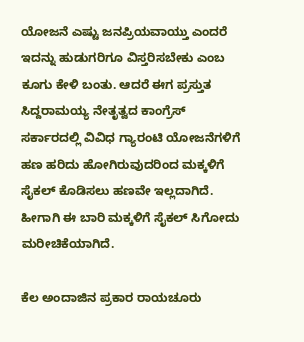ಯೋಜನೆ ಎಷ್ಟು ಜನಪ್ರಿಯವಾಯ್ತು ಎಂದರೆ ಇದನ್ನು ಹುಡುಗರಿಗೂ ವಿಸ್ತರಿಸಬೇಕು ಎಂಬ ಕೂಗು ಕೇಳಿ ಬಂತು. ಆದರೆ ಈಗ ಪ್ರಸ್ತುತ ಸಿದ್ದರಾಮಯ್ಯ ನೇತೃತ್ವದ ಕಾಂಗ್ರೆಸ್ ಸರ್ಕಾರದಲ್ಲಿ ವಿವಿಧ ಗ್ಯಾರಂಟಿ ಯೋಜನೆಗಳಿಗೆ ಹಣ ಹರಿದು ಹೋಗಿರುವುದರಿಂದ ಮಕ್ಕಳಿಗೆ ಸೈಕಲ್ ಕೊಡಿಸಲು ಹಣವೇ ಇಲ್ಲದಾಗಿದೆ. ಹೀಗಾಗಿ ಈ ಬಾರಿ ಮಕ್ಕಳಿಗೆ ಸೈಕಲ್ ಸಿಗೋದು ಮರೀಚಿಕೆಯಾಗಿದೆ.

ಕೆಲ ಅಂದಾಜಿನ ಪ್ರಕಾರ ರಾಯಚೂರು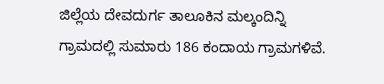ಜಿಲ್ಲೆಯ ದೇವದುರ್ಗ ತಾಲೂಕಿನ ಮಲ್ಕಂದಿನ್ನಿ ಗ್ರಾಮದಲ್ಲಿ ಸುಮಾರು 186 ಕಂದಾಯ ಗ್ರಾಮಗಳಿವೆ.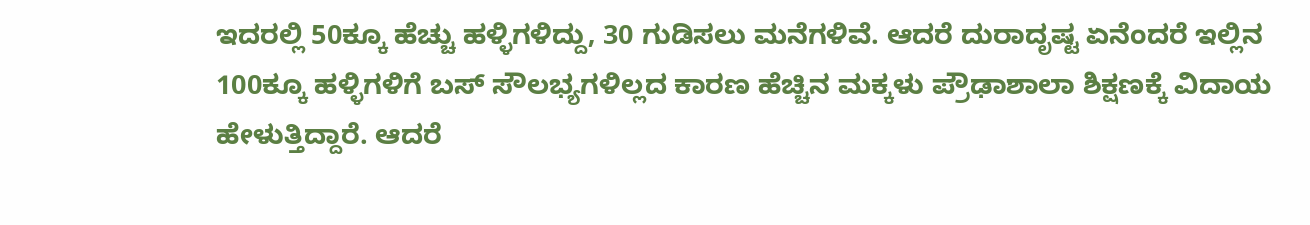ಇದರಲ್ಲಿ 50ಕ್ಕೂ ಹೆಚ್ಚು ಹಳ್ಳಿಗಳಿದ್ದು, 30 ಗುಡಿಸಲು ಮನೆಗಳಿವೆ. ಆದರೆ ದುರಾದೃಷ್ಟ ಏನೆಂದರೆ ಇಲ್ಲಿನ 100ಕ್ಕೂ ಹಳ್ಳಿಗಳಿಗೆ ಬಸ್ ಸೌಲಭ್ಯಗಳಿಲ್ಲದ ಕಾರಣ ಹೆಚ್ಚಿನ ಮಕ್ಕಳು ಪ್ರೌಢಾಶಾಲಾ ಶಿಕ್ಷಣಕ್ಕೆ ವಿದಾಯ ಹೇಳುತ್ತಿದ್ದಾರೆ. ಆದರೆ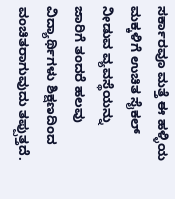ಸರ್ಕಾರವೂ ಮತ್ತೆ ಈ ಹಳ್ಳಿಯ ಮಕ್ಕಳಿಗೆ ಉಚಿತ ಸೈಕಲ್ ನೀಡುವ ವ್ಯವಸ್ಥೆಯನ್ನು ಜಾರಿಗೆ ತಂದರೆ ಹಲವು ವಿದ್ಯಾರ್ಥಿಗಳು ಶಿಕ್ಷಣದಿಂದ ವಂಚಿತರಾಗುವುದು ತಪ್ಪುತ್ತದೆ.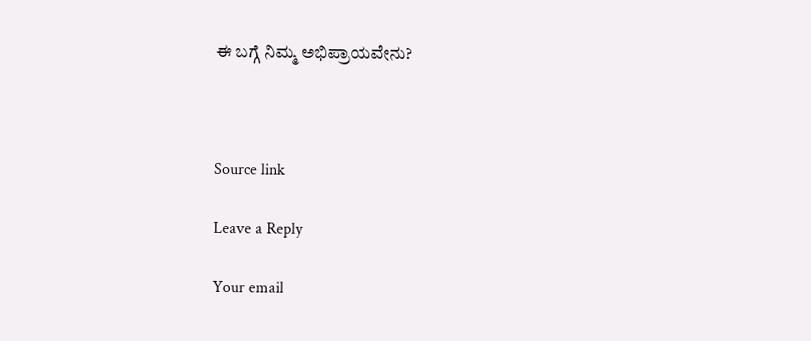ಈ ಬಗ್ಗೆ ನಿಮ್ಮ ಅಭಿಪ್ರಾಯವೇನು?



Source link

Leave a Reply

Your email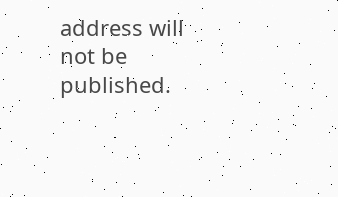address will not be published.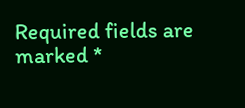Required fields are marked *